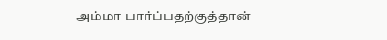அம்மா பார்ப்பதற்குத்தான்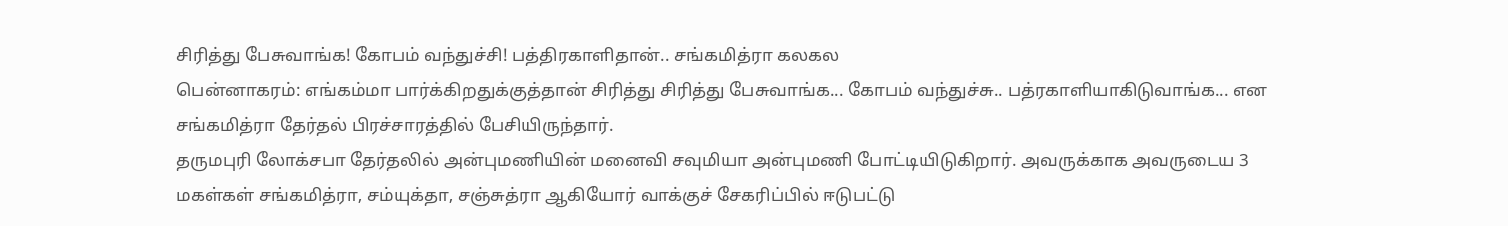சிரித்து பேசுவாங்க! கோபம் வந்துச்சி! பத்திரகாளிதான்.. சங்கமித்ரா கலகல
பென்னாகரம்: எங்கம்மா பார்க்கிறதுக்குத்தான் சிரித்து சிரித்து பேசுவாங்க... கோபம் வந்துச்சு.. பத்ரகாளியாகிடுவாங்க... என சங்கமித்ரா தேர்தல் பிரச்சாரத்தில் பேசியிருந்தார்.
தருமபுரி லோக்சபா தேர்தலில் அன்புமணியின் மனைவி சவுமியா அன்புமணி போட்டியிடுகிறார். அவருக்காக அவருடைய 3 மகள்கள் சங்கமித்ரா, சம்யுக்தா, சஞ்சுத்ரா ஆகியோர் வாக்குச் சேகரிப்பில் ஈடுபட்டு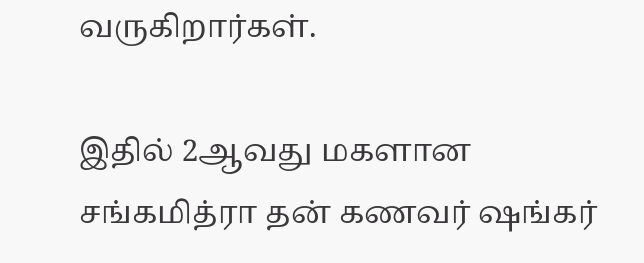வருகிறார்கள்.

இதில் 2ஆவது மகளான சங்கமித்ரா தன் கணவர் ஷங்கர்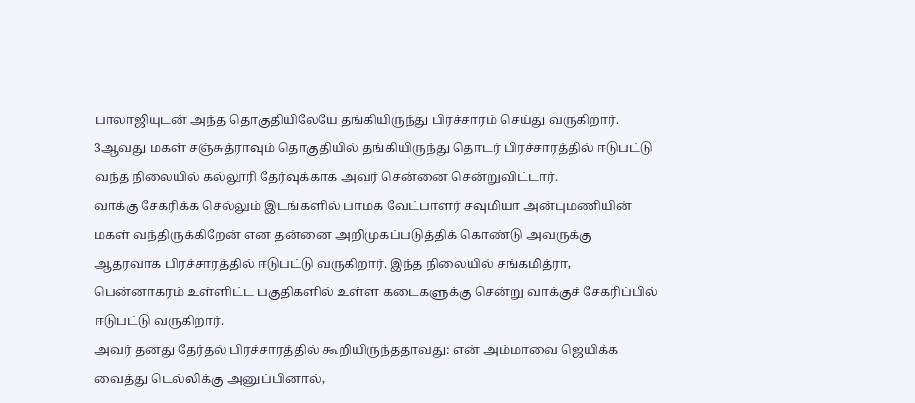பாலாஜியுடன் அந்த தொகுதியிலேயே தங்கியிருந்து பிரச்சாரம் செய்து வருகிறார். 3ஆவது மகள் சஞ்சுத்ராவும் தொகுதியில் தங்கியிருந்து தொடர் பிரச்சாரத்தில் ஈடுபட்டு வந்த நிலையில் கல்லூரி தேர்வுக்காக அவர் சென்னை சென்றுவிட்டார்.
வாக்கு சேகரிக்க செல்லும் இடங்களில் பாமக வேட்பாளர் சவுமியா அன்புமணியின் மகள் வந்திருக்கிறேன் என தன்னை அறிமுகப்படுத்திக் கொண்டு அவருக்கு ஆதரவாக பிரச்சாரத்தில் ஈடுபட்டு வருகிறார். இந்த நிலையில் சங்கமித்ரா, பென்னாகரம் உள்ளிட்ட பகுதிகளில் உள்ள கடைகளுக்கு சென்று வாக்குச் சேகரிப்பில் ஈடுபட்டு வருகிறார்.
அவர் தனது தேர்தல் பிரச்சாரத்தில் கூறியிருந்ததாவது: என் அம்மாவை ஜெயிக்க வைத்து டெல்லிக்கு அனுப்பினால்,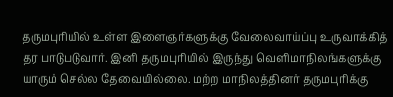தருமபுரியில் உள்ள இளைஞர்களுக்கு வேலைவாய்ப்பு உருவாக்கித் தர பாடுபடுவார். இனி தருமபுரியில் இருந்து வெளிமாநிலங்களுக்கு யாரும் செல்ல தேவையில்லை. மற்ற மாநிலத்தினர் தருமபுரிக்கு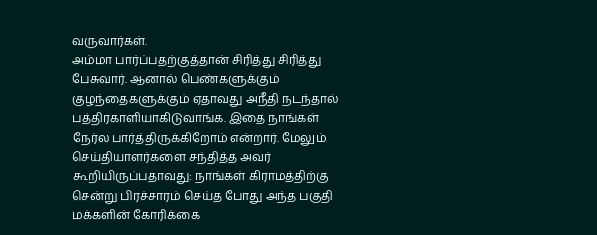வருவார்கள்.
அம்மா பார்ப்பதற்குத்தான் சிரித்து சிரித்து பேசுவார். ஆனால் பெண்களுக்கும் குழந்தைகளுக்கும் ஏதாவது அநீதி நடந்தால் பத்திரகாளியாகிடுவாங்க. இதை நாங்கள் நேர்ல பார்த்திருக்கிறோம் என்றார். மேலும் செய்தியாளர்களை சந்தித்த அவர் கூறியிருப்பதாவது: நாங்கள் கிராமத்திற்கு சென்று பிரச்சாரம் செய்த போது அந்த பகுதி மக்களின் கோரிக்கை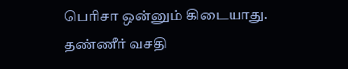பெரிசா ஒன்னும் கிடையாது.
தண்ணீர் வசதி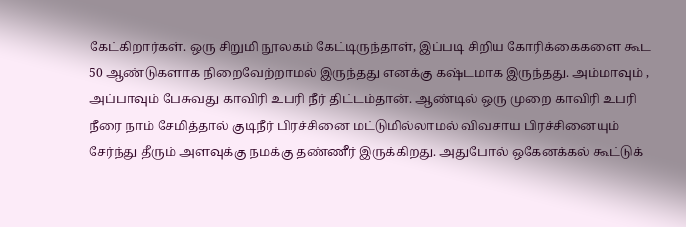கேட்கிறார்கள். ஒரு சிறுமி நூலகம் கேட்டிருந்தாள், இப்படி சிறிய கோரிக்கைகளை கூட 50 ஆண்டுகளாக நிறைவேற்றாமல் இருந்தது எனக்கு கஷ்டமாக இருந்தது. அம்மாவும் , அப்பாவும் பேசுவது காவிரி உபரி நீர் திட்டம்தான். ஆண்டில் ஒரு முறை காவிரி உபரி நீரை நாம் சேமித்தால் குடிநீர் பிரச்சினை மட்டுமில்லாமல் விவசாய பிரச்சினையும் சேர்ந்து தீரும் அளவுக்கு நமக்கு தண்ணீர் இருக்கிறது. அதுபோல் ஒகேனக்கல் கூட்டுக்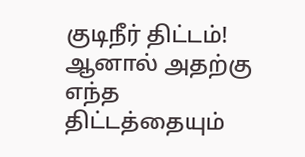குடிநீர் திட்டம்!
ஆனால் அதற்கு எந்த திட்டத்தையும்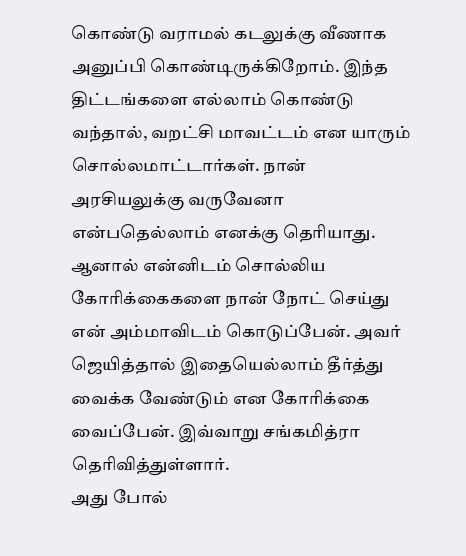கொண்டு வராமல் கடலுக்கு வீணாக அனுப்பி கொண்டிருக்கிறோம். இந்த திட்டங்களை எல்லாம் கொண்டு வந்தால், வறட்சி மாவட்டம் என யாரும் சொல்லமாட்டார்கள். நான் அரசியலுக்கு வருவேனா என்பதெல்லாம் எனக்கு தெரியாது. ஆனால் என்னிடம் சொல்லிய கோரிக்கைகளை நான் நோட் செய்து என் அம்மாவிடம் கொடுப்பேன். அவர் ஜெயித்தால் இதையெல்லாம் தீர்த்து வைக்க வேண்டும் என கோரிக்கை வைப்பேன். இவ்வாறு சங்கமித்ரா தெரிவித்துள்ளார்.
அது போல்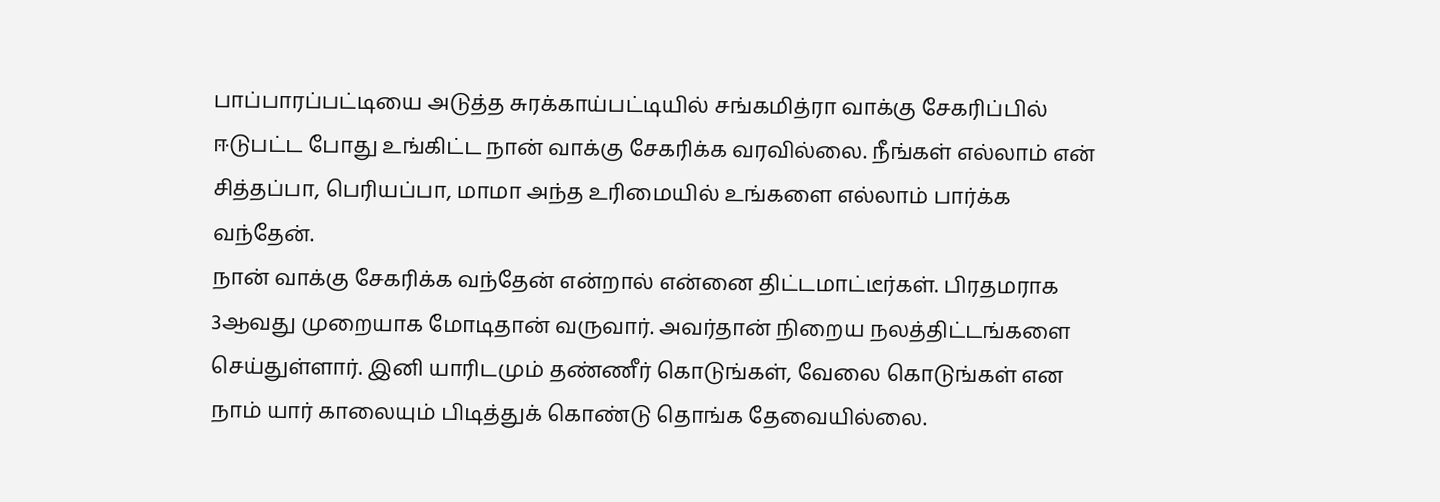பாப்பாரப்பட்டியை அடுத்த சுரக்காய்பட்டியில் சங்கமித்ரா வாக்கு சேகரிப்பில் ஈடுபட்ட போது உங்கிட்ட நான் வாக்கு சேகரிக்க வரவில்லை. நீங்கள் எல்லாம் என் சித்தப்பா, பெரியப்பா, மாமா அந்த உரிமையில் உங்களை எல்லாம் பார்க்க வந்தேன்.
நான் வாக்கு சேகரிக்க வந்தேன் என்றால் என்னை திட்டமாட்டீர்கள். பிரதமராக 3ஆவது முறையாக மோடிதான் வருவார். அவர்தான் நிறைய நலத்திட்டங்களை செய்துள்ளார். இனி யாரிடமும் தண்ணீர் கொடுங்கள், வேலை கொடுங்கள் என நாம் யார் காலையும் பிடித்துக் கொண்டு தொங்க தேவையில்லை.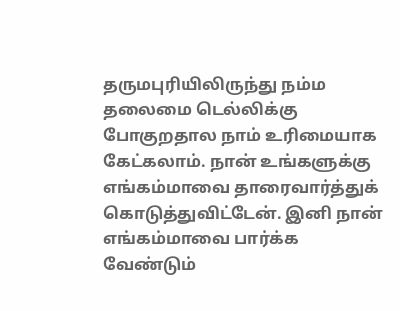தருமபுரியிலிருந்து நம்ம தலைமை டெல்லிக்கு போகுறதால நாம் உரிமையாக கேட்கலாம். நான் உங்களுக்கு எங்கம்மாவை தாரைவார்த்துக் கொடுத்துவிட்டேன். இனி நான் எங்கம்மாவை பார்க்க வேண்டும்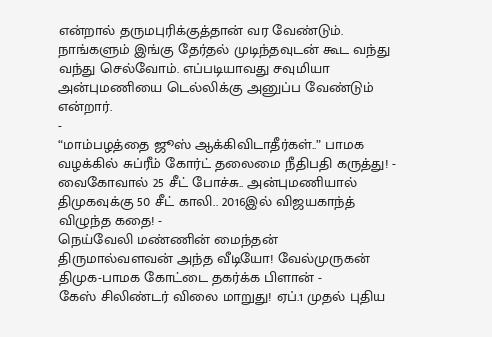என்றால் தருமபுரிக்குத்தான் வர வேண்டும். நாங்களும் இங்கு தேர்தல் முடிந்தவுடன் கூட வந்து வந்து செல்வோம். எப்படியாவது சவுமியா அன்புமணியை டெல்லிக்கு அனுப்ப வேண்டும் என்றார்.
-
“மாம்பழத்தை ஜூஸ் ஆக்கிவிடாதீர்கள்..” பாமக வழக்கில் சுப்ரீம் கோர்ட் தலைமை நீதிபதி கருத்து! -
வைகோவால் 25 சீட் போச்சு.. அன்புமணியால் திமுகவுக்கு 50 சீட் காலி.. 2016இல் விஜயகாந்த் விழுந்த கதை! -
நெய்வேலி மண்ணின் மைந்தன் திருமால்வளவன் அந்த வீடியோ! வேல்முருகன் திமுக-பாமக கோட்டை தகர்க்க பிளான் -
கேஸ் சிலிண்டர் விலை மாறுது! ஏப்.1 முதல் புதிய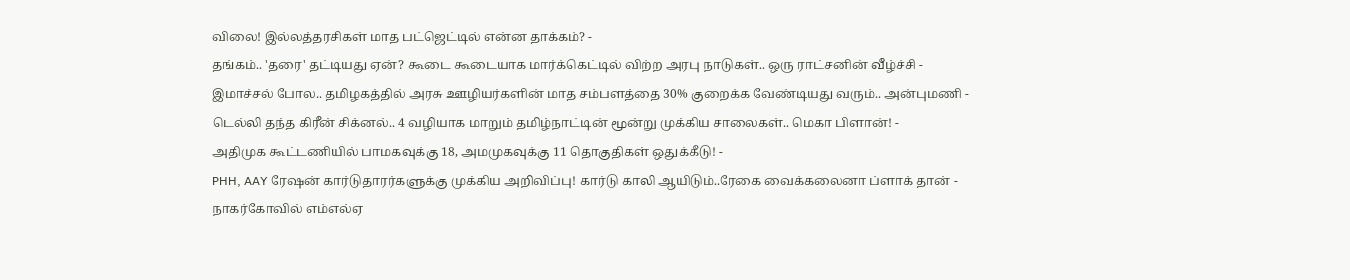விலை! இல்லத்தரசிகள் மாத பட்ஜெட்டில் என்ன தாக்கம்? -
தங்கம்.. 'தரை' தட்டியது ஏன்? கூடை கூடையாக மார்க்கெட்டில் விற்ற அரபு நாடுகள்.. ஒரு ராட்சனின் வீழ்ச்சி -
இமாச்சல் போல.. தமிழகத்தில் அரசு ஊழியர்களின் மாத சம்பளத்தை 30% குறைக்க வேண்டியது வரும்.. அன்புமணி -
டெல்லி தந்த கிரீன் சிக்னல்.. 4 வழியாக மாறும் தமிழ்நாட்டின் மூன்று முக்கிய சாலைகள்.. மெகா பிளான்! -
அதிமுக கூட்டணியில் பாமகவுக்கு 18, அமமுகவுக்கு 11 தொகுதிகள் ஒதுக்கீடு! -
PHH, AAY ரேஷன் கார்டுதாரர்களுக்கு முக்கிய அறிவிப்பு! கார்டு காலி ஆயிடும்..ரேகை வைக்கலைனா ப்ளாக் தான் -
நாகர்கோவில் எம்எல்ஏ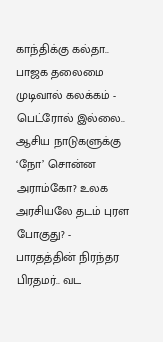காந்திக்கு கல்தா.. பாஜக தலைமை முடிவால் கலக்கம் -
பெட்ரோல் இல்லை.. ஆசிய நாடுகளுக்கு ‘நோ’ சொன்ன அராம்கோ? உலக அரசியலே தடம் புரள போகுது? -
பாரதத்தின் நிரந்தர பிரதமர்.. வட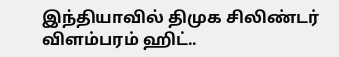இந்தியாவில் திமுக சிலிண்டர் விளம்பரம் ஹிட்..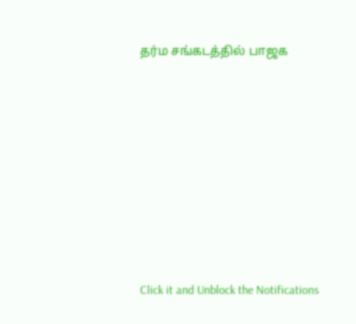தர்ம சங்கடத்தில் பாஜக












Click it and Unblock the Notifications